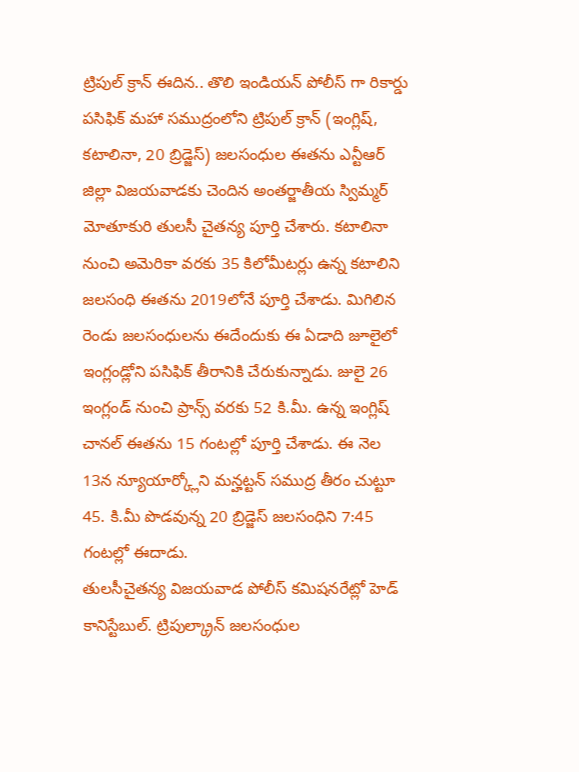ట్రిపుల్ క్రాన్ ఈదిన.. తొలి ఇండియన్ పోలీస్ గా రికార్డు
పసిఫిక్ మహా సముద్రంలోని ట్రిపుల్ క్రాన్ (ఇంగ్లిష్, కటాలినా, 20 బ్రిడ్జెస్) జలసంధుల ఈతను ఎన్టీఆర్ జిల్లా విజయవాడకు చెందిన అంతర్జాతీయ స్విమ్మర్ మోతూకురి తులసీ చైతన్య పూర్తి చేశారు. కటాలినా నుంచి అమెరికా వరకు 35 కిలోమీటర్లు ఉన్న కటాలిని జలసంధి ఈతను 2019లోనే పూర్తి చేశాడు. మిగిలిన రెండు జలసంధులను ఈదేందుకు ఈ ఏడాది జూలైలో ఇంగ్లండ్లోని పసిఫిక్ తీరానికి చేరుకున్నాడు. జులై 26 ఇంగ్లండ్ నుంచి ప్రాన్స్ వరకు 52 కి.మీ. ఉన్న ఇంగ్లిష్ చానల్ ఈతను 15 గంటల్లో పూర్తి చేశాడు. ఈ నెల 13న న్యూయార్క్లోని మన్హట్టన్ సముద్ర తీరం చుట్టూ 45. కి.మీ పొడవున్న 20 బ్రిడ్జెస్ జలసంధిని 7:45 గంటల్లో ఈదాడు.
తులసీచైతన్య విజయవాడ పోలీస్ కమిషనరేట్లో హెడ్ కానిస్టేబుల్. ట్రిపుల్క్రాన్ జలసంధుల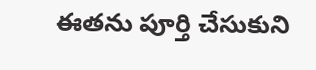ఈతను పూర్తి చేసుకుని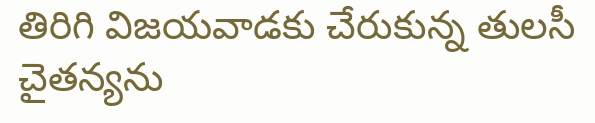తిరిగి విజయవాడకు చేరుకున్న తులసీ చైతన్యను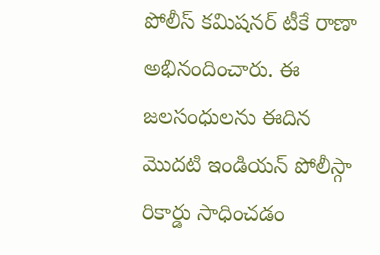పోలీస్ కమిషనర్ టీకే రాణా అభినందించారు. ఈ జలసంధులను ఈదిన మొదటి ఇండియన్ పోలీస్గా రికార్డు సాధించడం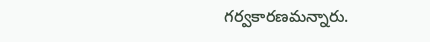గర్వకారణమన్నారు.